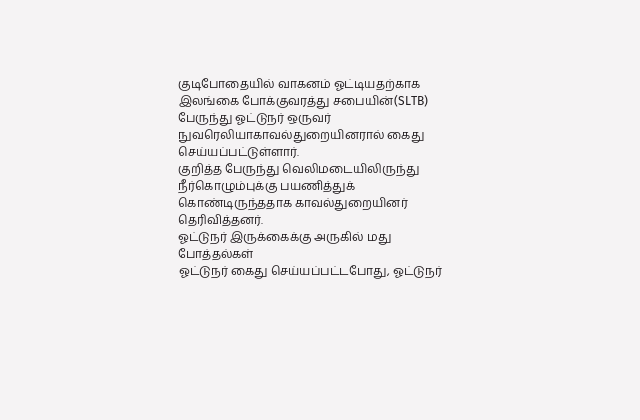குடிபோதையில் வாகனம் ஓட்டியதற்காக இலங்கை போக்குவரத்து சபையின்(SLTB) பேருந்து ஓட்டுநர் ஒருவர் நுவரெலியாகாவல்துறையினரால் கைது செய்யப்பட்டுள்ளார்.
குறித்த பேருந்து வெலிமடையிலிருந்து நீர்கொழும்புக்கு பயணித்துக் கொண்டிருந்ததாக காவல்துறையினர் தெரிவித்தனர்.
ஓட்டுநர் இருக்கைக்கு அருகில் மது போத்தல்கள்
ஓட்டுநர் கைது செய்யப்பட்டபோது, ஓட்டுநர்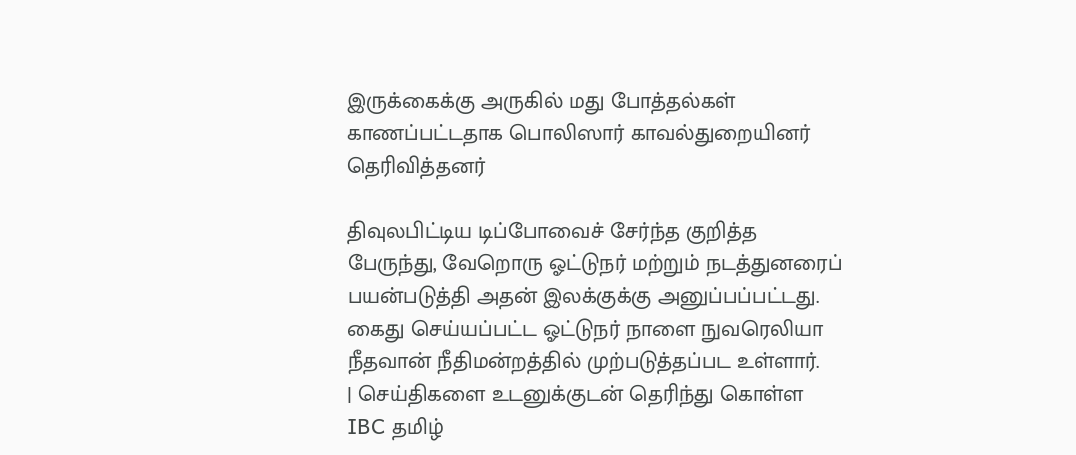இருக்கைக்கு அருகில் மது போத்தல்கள் காணப்பட்டதாக பொலிஸார் காவல்துறையினர் தெரிவித்தனர்

திவுலபிட்டிய டிப்போவைச் சேர்ந்த குறித்த பேருந்து, வேறொரு ஓட்டுநர் மற்றும் நடத்துனரைப் பயன்படுத்தி அதன் இலக்குக்கு அனுப்பப்பட்டது.
கைது செய்யப்பட்ட ஓட்டுநர் நாளை நுவரெலியா நீதவான் நீதிமன்றத்தில் முற்படுத்தப்பட உள்ளார்.
| செய்திகளை உடனுக்குடன் தெரிந்து கொள்ள IBC தமிழ்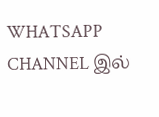WHATSAPP CHANNEL இல்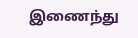இணைந்து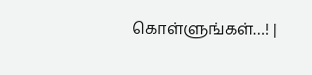கொள்ளுங்கள்…! |